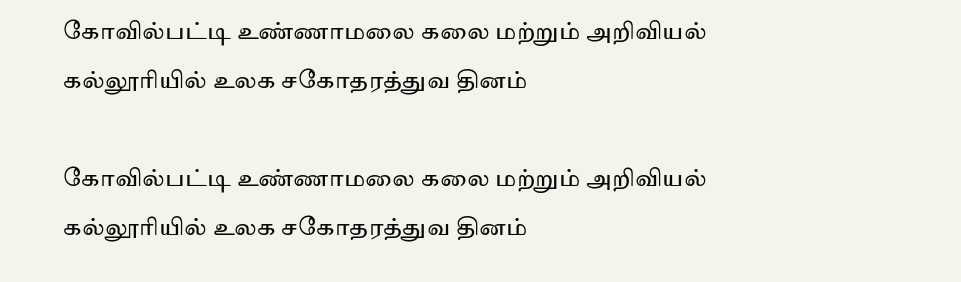கோவில்பட்டி உண்ணாமலை கலை மற்றும் அறிவியல் கல்லூரியில் உலக சகோதரத்துவ தினம்

கோவில்பட்டி உண்ணாமலை கலை மற்றும் அறிவியல் கல்லூரியில் உலக சகோதரத்துவ தினம்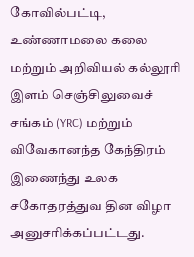கோவில்பட்டி, உண்ணாமலை கலை மற்றும் அறிவியல் கல்லூரி இளம் செஞ்சிலுவைச் சங்கம் (YRC) மற்றும் விவேகானந்த கேந்திரம் இணைந்து உலக சகோதரத்துவ தின விழா அனுசரிக்கப்பட்டது.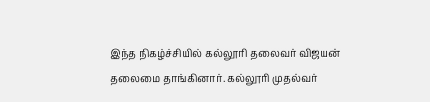இந்த நிகழ்ச்சியில் கல்லூரி தலைவர் விஜயன் தலைமை தாங்கினார். கல்லூரி முதல்வர்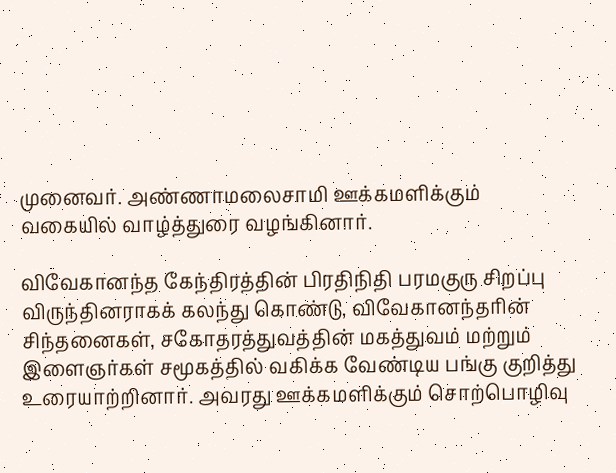முனைவர். அண்ணாமலைசாமி ஊக்கமளிக்கும் வகையில் வாழ்த்துரை வழங்கினார்.

விவேகானந்த கேந்திரத்தின் பிரதிநிதி பரமகுரு சிறப்பு விருந்தினராகக் கலந்து கொண்டு, விவேகானந்தரின் சிந்தனைகள், சகோதரத்துவத்தின் மகத்துவம் மற்றும் இளைஞர்கள் சமூகத்தில் வகிக்க வேண்டிய பங்கு குறித்து உரையாற்றினார். அவரது ஊக்கமளிக்கும் சொற்பொழிவு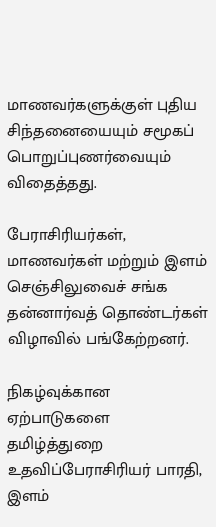மாணவர்களுக்குள் புதிய சிந்தனையையும் சமூகப் பொறுப்புணர்வையும் விதைத்தது.

பேராசிரியர்கள், மாணவர்கள் மற்றும் இளம் செஞ்சிலுவைச் சங்க தன்னார்வத் தொண்டர்கள் விழாவில் பங்கேற்றனர்.

நிகழ்வுக்கான ஏற்பாடுகளை தமிழ்த்துறை உதவிப்பேராசிரியர் பாரதி, இளம்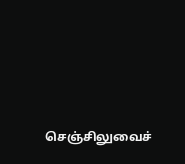செஞ்சிலுவைச்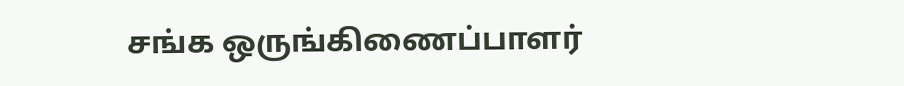சங்க ஒருங்கிணைப்பாளர்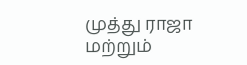முத்து ராஜா மற்றும்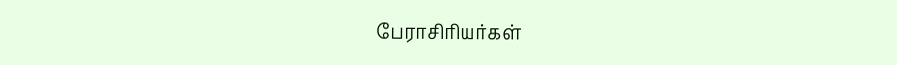பேராசிரியர்கள்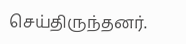செய்திருந்தனர்.